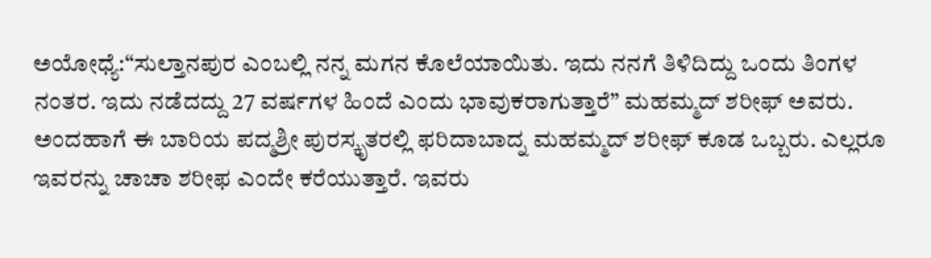ಅಯೋಧ್ಯೆ:“ಸುಲ್ತಾನಪುರ ಎಂಬಲ್ಲಿ ನನ್ನ ಮಗನ ಕೊಲೆಯಾಯಿತು. ಇದು ನನಗೆ ತಿಳಿದಿದ್ದು ಒಂದು ತಿಂಗಳ ನಂತರ. ಇದು ನಡೆದದ್ದು 27 ವರ್ಷಗಳ ಹಿಂದೆ ಎಂದು ಭಾವುಕರಾಗುತ್ತಾರೆ” ಮಹಮ್ಮದ್ ಶರೀಫ್ ಅವರು.
ಅಂದಹಾಗೆ ಈ ಬಾರಿಯ ಪದ್ಮಶ್ರೀ ಪುರಸ್ಕೃತರಲ್ಲಿ ಫರಿದಾಬಾದ್ನ ಮಹಮ್ಮದ್ ಶರೀಫ್ ಕೂಡ ಒಬ್ಬರು. ಎಲ್ಲರೂ ಇವರನ್ನು ಚಾಚಾ ಶರೀಫ ಎಂದೇ ಕರೆಯುತ್ತಾರೆ. ಇವರು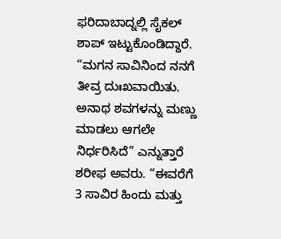ಫರಿದಾಬಾದ್ನಲ್ಲಿ ಸೈಕಲ್ ಶಾಪ್ ಇಟ್ಟುಕೊಂಡಿದ್ದಾರೆ.
“ಮಗನ ಸಾವಿನಿಂದ ನನಗೆ ತೀವ್ರ ದುಃಖವಾಯಿತು. ಅನಾಥ ಶವಗಳನ್ನು ಮಣ್ಣು ಮಾಡಲು ಆಗಲೇ ನಿರ್ಧರಿಸಿದೆ” ಎನ್ನುತ್ತಾರೆ ಶರೀಫ ಅವರು. “ಈವರೆಗೆ 3 ಸಾವಿರ ಹಿಂದು ಮತ್ತು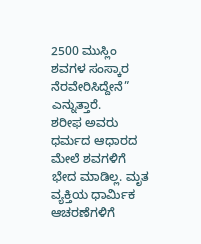2500 ಮುಸ್ಲಿಂ ಶವಗಳ ಸಂಸ್ಕಾರ ನೆರವೇರಿಸಿದ್ದೇನೆ” ಎನ್ನುತ್ತಾರೆ.
ಶರೀಫ ಅವರು ಧರ್ಮದ ಆಧಾರದ ಮೇಲೆ ಶವಗಳಿಗೆ ಭೇದ ಮಾಡಿಲ್ಲ. ಮೃತ ವ್ಯಕ್ತಿಯ ಧಾರ್ಮಿಕ ಆಚರಣೆಗಳಿಗೆ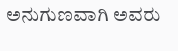ಅನುಗುಣವಾಗಿ ಅವರು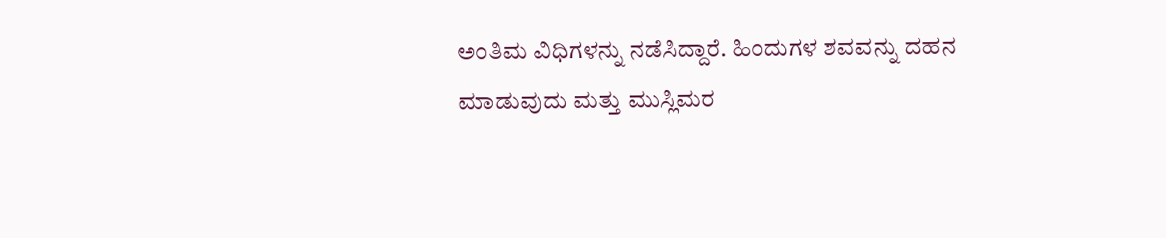ಅಂತಿಮ ವಿಧಿಗಳನ್ನು ನಡೆಸಿದ್ದಾರೆ. ಹಿಂದುಗಳ ಶವವನ್ನು ದಹನ ಮಾಡುವುದು ಮತ್ತು ಮುಸ್ಲಿಮರ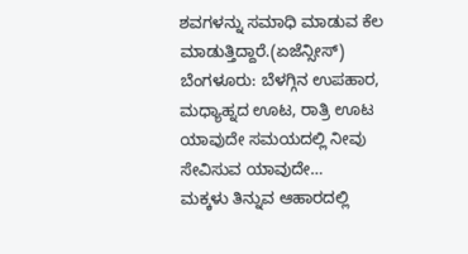ಶವಗಳನ್ನು ಸಮಾಧಿ ಮಾಡುವ ಕೆಲ ಮಾಡುತ್ತಿದ್ದಾರೆ.(ಏಜೆನ್ಸೀಸ್)
ಬೆಂಗಳೂರು: ಬೆಳಗ್ಗಿನ ಉಪಹಾರ, ಮಧ್ಯಾಹ್ನದ ಊಟ, ರಾತ್ರಿ ಊಟ ಯಾವುದೇ ಸಮಯದಲ್ಲಿ ನೀವು ಸೇವಿಸುವ ಯಾವುದೇ…
ಮಕ್ಕಳು ತಿನ್ನುವ ಆಹಾರದಲ್ಲಿ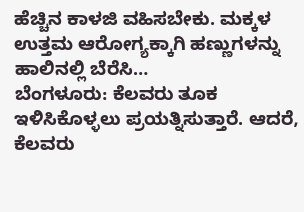ಹೆಚ್ಚಿನ ಕಾಳಜಿ ವಹಿಸಬೇಕು. ಮಕ್ಕಳ ಉತ್ತಮ ಆರೋಗ್ಯಕ್ಕಾಗಿ ಹಣ್ಣುಗಳನ್ನು ಹಾಲಿನಲ್ಲಿ ಬೆರೆಸಿ…
ಬೆಂಗಳೂರು: ಕೆಲವರು ತೂಕ ಇಳಿಸಿಕೊಳ್ಳಲು ಪ್ರಯತ್ನಿಸುತ್ತಾರೆ. ಆದರೆ, ಕೆಲವರು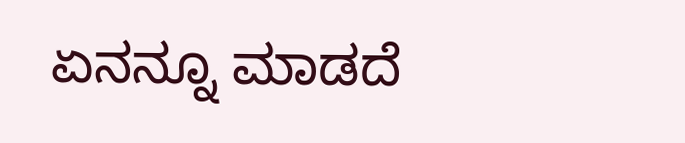ಏನನ್ನೂ ಮಾಡದೆ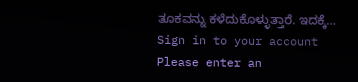ತೂಕವನ್ನು ಕಳೆದುಕೊಳ್ಳುತ್ತಾರೆ. ಇದಕ್ಕೆ…
Sign in to your account
Please enter an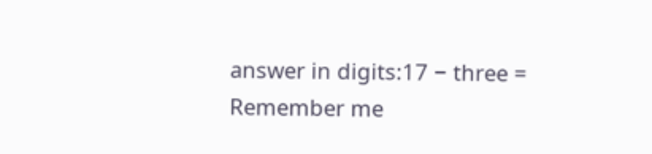answer in digits:17 − three =
Remember me